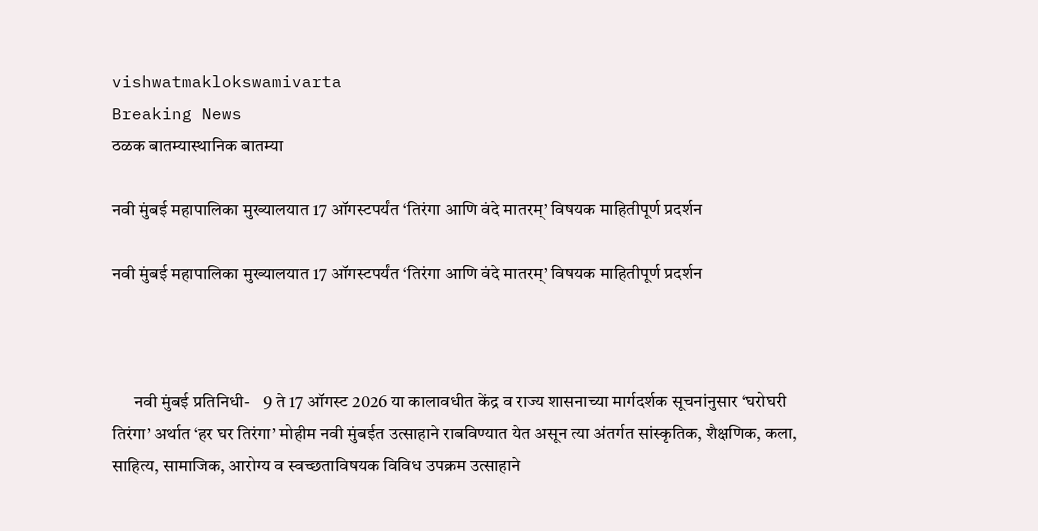vishwatmaklokswamivarta
Breaking News
ठळक बातम्यास्थानिक बातम्या

नवी मुंबई महापालिका मुख्यालयात 17 ऑगस्टपर्यंत ‘तिरंगा आणि वंदे मातरम्’ विषयक माहितीपूर्ण प्रदर्शन

नवी मुंबई महापालिका मुख्यालयात 17 ऑगस्टपर्यंत ‘तिरंगा आणि वंदे मातरम्’ विषयक माहितीपूर्ण प्रदर्शन



      नवी मुंबई प्रतिनिधी-    9 ते 17 ऑगस्ट 2026 या कालावधीत केंद्र व राज्य शासनाच्या मार्गदर्शक सूचनांनुसार ‘घरोघरी तिरंगा’ अर्थात ‘हर घर तिरंगा’ मोहीम नवी मुंबईत उत्साहाने राबविण्यात येत असून त्या अंतर्गत सांस्कृतिक, शैक्षणिक, कला, साहित्य, सामाजिक, आरोग्य व स्वच्छताविषयक विविध उपक्रम उत्साहाने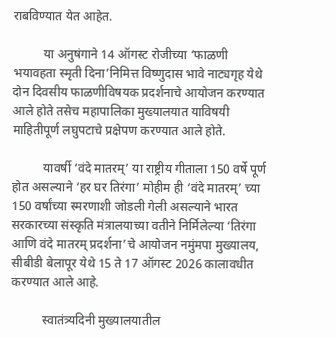राबविण्यात येत आहेत.

          या अनुषंगाने 14 ऑगस्ट रोजीच्या ‘फाळणी भयावहता स्मृती दिना’निमित्त विष्णुदास भावे नाट्यगृह येथे दोन दिवसीय फाळणीविषयक प्रदर्शनाचे आयोजन करण्यात आले होते तसेच महापालिका मुख्यालयात याविषयी माहितीपूर्ण लघुपटाचे प्रक्षेपण करण्यात आले होते.

          यावर्षी ‘वंदे मातरम्’ या राष्ट्रीय गीताला 150 वर्षे पूर्ण होत असल्याने ‘हर घर तिरंगा’ मोहीम ही ‘वंदे मातरम्’ च्या 150 वर्षांच्या स्मरणाशी जोडली गेली असल्याने भारत सरकारच्या संस्कृति मंत्रालयाच्या वतीने निर्मिलेल्या ‘तिरंगा आणि वंदे मातरम् प्रदर्शना’चे आयोजन नमुंमपा मुख्यालय, सीबीडी बेलापूर येथे 15 ते 17 ऑगस्ट 2026 कालावधीत करण्यात आले आहे.

          स्वातंत्र्यदिनी मुख्यालयातील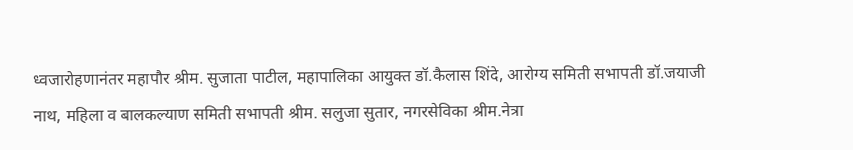ध्वजारोहणानंतर महापौर श्रीम. सुजाता पाटील, महापालिका आयुक्त डॉ.कैलास शिंदे, आरोग्य समिती सभापती डॉ.जयाजी नाथ, महिला व बालकल्याण समिती सभापती श्रीम. सलुजा सुतार, नगरसेविका श्रीम.नेत्रा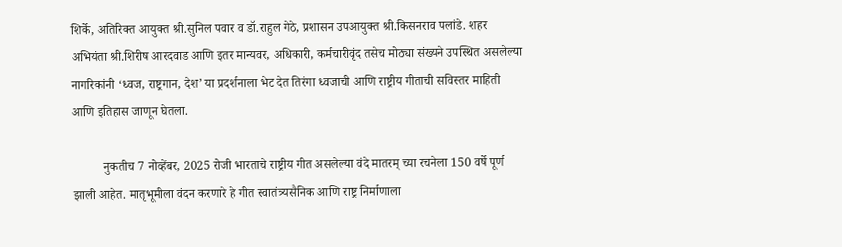शिर्के, अतिरिक्त आयुक्त श्री.सुनिल पवार व डॉ.राहुल गेठे, प्रशासन उपआयुक्त श्री.किसनराव पलांडे. शहर अभियंता श्री.शिरीष आरदवाड आणि इतर मान्यवर, अधिकारी, कर्मचारीवृंद तसेच मोठ्या संख्यने उपस्थित असलेल्या नागरिकांनी ‘ध्वज, राष्ट्रगान, देश’ या प्रदर्शनाला भेट देत तिरंगा ध्वजाची आणि राष्ट्रीय गीताची सविस्तर माहिती आणि इतिहास जाणून घेतला.

          नुकतीच 7 नोव्हेंबर, 2025 रोजी भारताचे राष्ट्रीय गीत असलेल्या वंदे मातरम् च्या रचनेला 150 वर्षे पूर्ण झाली आहेत. मातृभूमीला वंदन करणारे हे गीत स्वातंत्र्यसैनिक आणि राष्ट्र निर्माणाला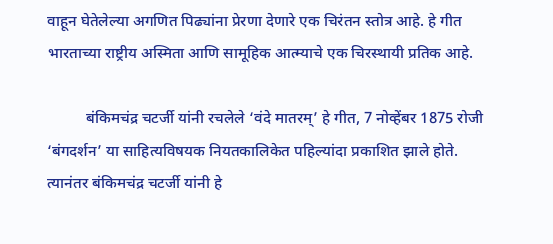वाहून घेतेलेल्या अगणित पिढ्यांना प्रेरणा देणारे एक चिरंतन स्तोत्र आहे. हे गीत भारताच्या राष्ट्रीय अस्मिता आणि सामूहिक आत्म्याचे एक चिरस्थायी प्रतिक आहे.

          बंकिमचंद्र चटर्जी यांनी रचलेले ‘वंदे मातरम्’ हे गीत, 7 नोव्हेंबर 1875 रोजी ‘बंगदर्शन’ या साहित्यविषयक नियतकालिकेत पहिल्यांदा प्रकाशित झाले होते. त्यानंतर बंकिमचंद्र चटर्जी यांनी हे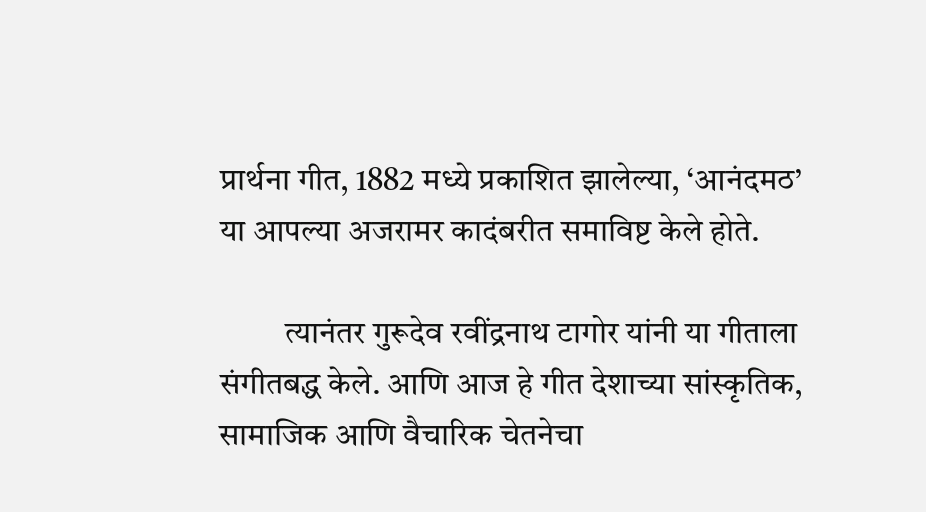प्रार्थना गीत, 1882 मध्ये प्रकाशित झालेल्या, ‘आनंदमठ’ या आपल्या अजरामर कादंबरीत समाविष्ट केले होते.

          त्यानंतर गुरूदेव रवींद्रनाथ टागोर यांनी या गीताला संगीतबद्ध केले. आणि आज हे गीत देशाच्या सांस्कृतिक, सामाजिक आणि वैचारिक चेतनेचा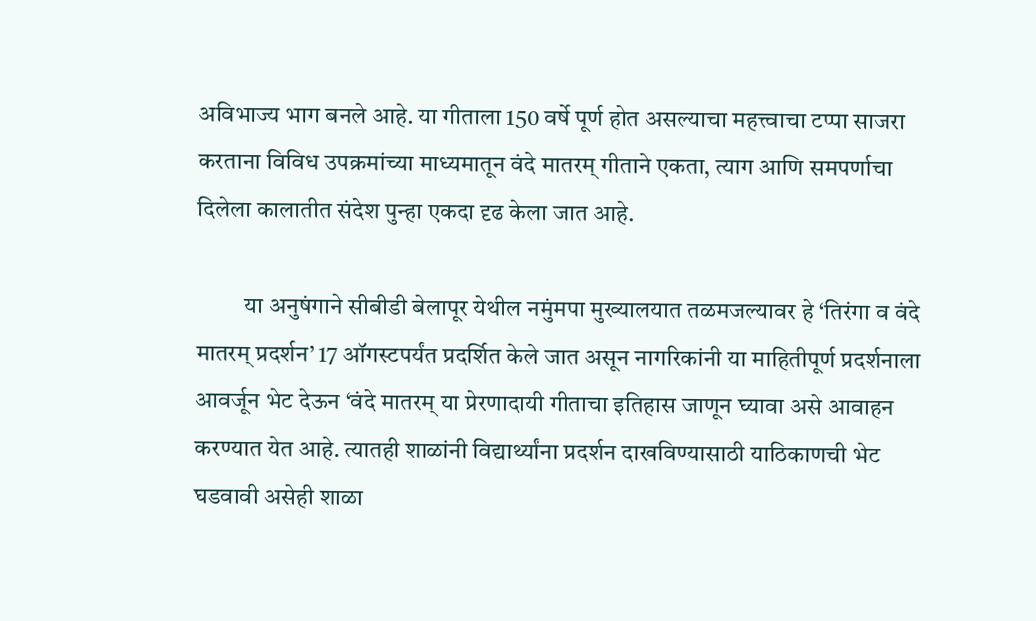अविभाज्य भाग बनले आहे. या गीताला 150 वर्षे पूर्ण होत असल्याचा महत्त्वाचा टप्पा साजरा करताना विविध उपक्रमांच्या माध्यमातून वंदे मातरम् गीताने एकता, त्याग आणि समपर्णाचा दिलेला कालातीत संदेश पुन्हा एकदा दृढ केला जात आहे.

          या अनुषंगाने सीबीडी बेलापूर येथील नमुंमपा मुख्यालयात तळमजल्यावर हे ‘तिरंगा व वंदे मातरम् प्रदर्शन’ 17 ऑगस्टपर्यंत प्रदर्शित केले जात असून नागरिकांनी या माहितीपूर्ण प्रदर्शनाला आवर्जून भेट देऊन ‘वंदे मातरम् या प्रेरणादायी गीताचा इतिहास जाणून घ्यावा असे आवाहन करण्यात येत आहे. त्यातही शाळांनी विद्यार्थ्यांना प्रदर्शन दाखविण्यासाठी याठिकाणची भेट घडवावी असेही शाळा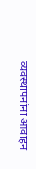व्यवस्थापनांना आवाहन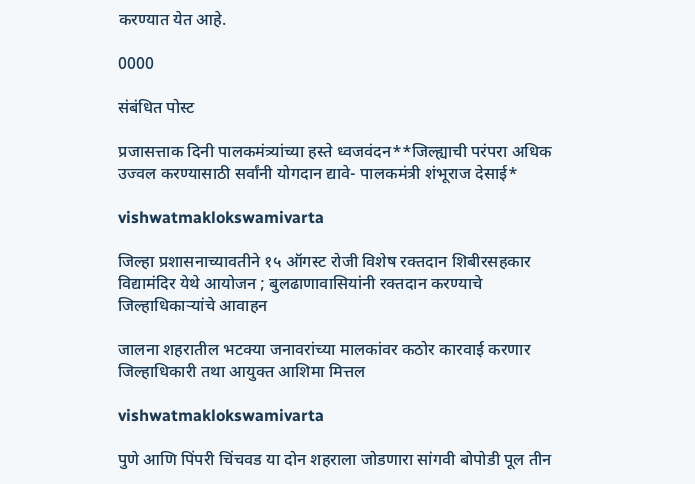करण्यात येत आहे.

0000

संबंधित पोस्ट

प्रजासत्ताक दिनी पालकमंत्र्यांच्या हस्ते ध्वजवंदन**जिल्ह्याची परंपरा अधिक उज्वल करण्यासाठी सर्वांनी योगदान द्यावे- पालकमंत्री शंभूराज देसाई*

vishwatmaklokswamivarta

जिल्हा प्रशासनाच्यावतीने १५ ऑगस्ट रोजी विशेष रक्तदान शिबीरसहकार विद्यामंदिर येथे आयोजन ; बुलढाणावासियांनी रक्तदान करण्याचे जिल्हाधिकाऱ्यांचे आवाहन

जालना शहरातील भटक्या जनावरांच्या मालकांवर कठोर कारवाई करणार जिल्हाधिकारी तथा आयुक्त आशिमा मित्तल

vishwatmaklokswamivarta

पुणे आणि पिंपरी चिंचवड या दोन शहराला जोडणारा सांगवी बोपोडी पूल तीन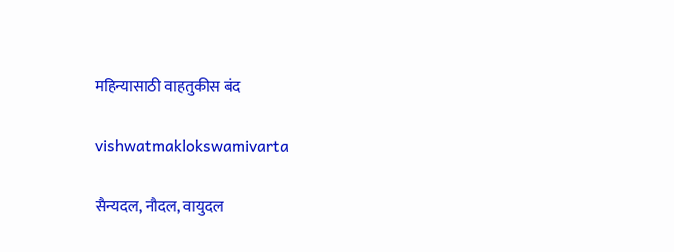महिन्यासाठी वाहतुकीस बंद

vishwatmaklokswamivarta

सैन्यदल, नौदल, वायुदल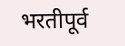भरतीपूर्व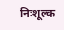निःशूल्क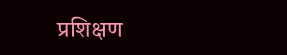प्रशिक्षण